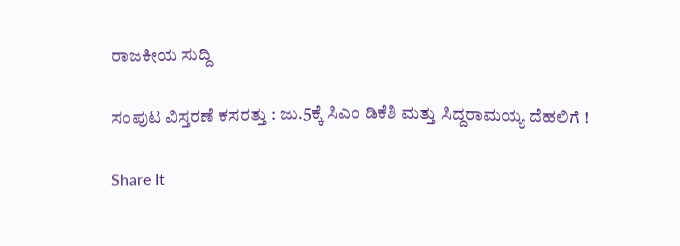ರಾಜಕೀಯ ಸುದ್ದಿ

ಸಂಪುಟ ವಿಸ್ತರಣೆ ಕಸರತ್ತು : ಜು.5ಕ್ಕೆ ಸಿಎಂ ಡಿಕೆಶಿ ಮತ್ತು ಸಿದ್ದರಾಮಯ್ಯ ದೆಹಲಿಗೆ !

Share It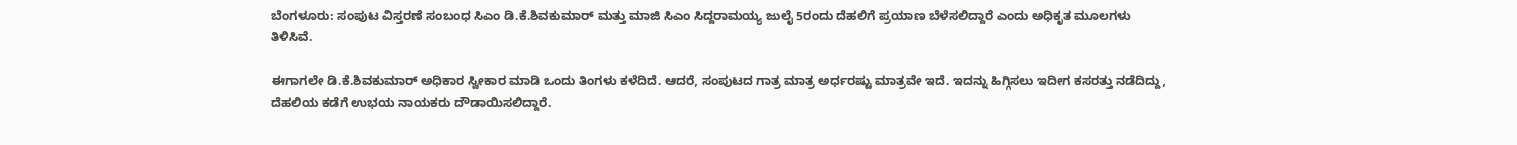ಬೆಂಗಳೂರು: ಸಂಪುಟ ವಿಸ್ತರಣೆ ಸಂಬಂಧ ಸಿಎಂ ಡಿ.ಕೆ.ಶಿವಕುಮಾರ್ ಮತ್ತು ಮಾಜಿ ಸಿಎಂ ಸಿದ್ದರಾಮಯ್ಯ ಜುಲೈ 5ರಂದು ದೆಹಲಿಗೆ ಪ್ರಯಾಣ ಬೆಳೆಸಲಿದ್ದಾರೆ ಎಂದು ಅಧಿಕೃತ ಮೂಲಗಳು ತಿಳಿಸಿವೆ.

ಈಗಾಗಲೇ ಡಿ.ಕೆ.ಶಿವಕುಮಾರ್ ಅಧಿಕಾರ ಸ್ವೀಕಾರ ಮಾಡಿ ಒಂದು ತಿಂಗಳು ಕಳೆದಿದೆ. ಆದರೆ, ಸಂಪುಟದ ಗಾತ್ರ ಮಾತ್ರ ಅರ್ಧರಷ್ಟು ಮಾತ್ರವೇ ಇದೆ. ಇದನ್ನು ಹಿಗ್ಗಿಸಲು ಇದೀಗ ಕಸರತ್ತು ನಡೆದಿದ್ದು, ದೆಹಲಿಯ ಕಡೆಗೆ ಉಭಯ ನಾಯಕರು ದೌಡಾಯಿಸಲಿದ್ದಾರೆ.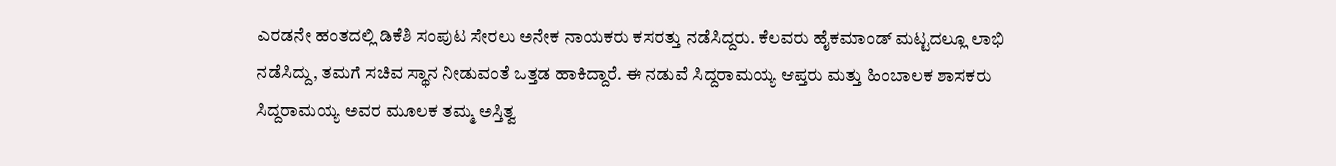ಎರಡನೇ ಹಂತದಲ್ಲಿ ಡಿಕೆಶಿ ಸಂಪುಟ ಸೇರಲು ಅನೇಕ ನಾಯಕರು ಕಸರತ್ತು ನಡೆಸಿದ್ದರು. ಕೆಲವರು ಹೈಕಮಾಂಡ್ ಮಟ್ಟದಲ್ಲೂ ಲಾಭಿ ನಡೆಸಿದ್ದು, ತಮಗೆ ಸಚಿವ ಸ್ಥಾನ ನೀಡುವಂತೆ ಒತ್ತಡ ಹಾಕಿದ್ದಾರೆ. ಈ ನಡುವೆ ಸಿದ್ದರಾಮಯ್ಯ ಆಪ್ತರು ಮತ್ತು ಹಿಂಬಾಲಕ ಶಾಸಕರು ಸಿದ್ದರಾಮಯ್ಯ ಅವರ ಮೂಲಕ ತಮ್ಮ ಅಸ್ತಿತ್ವ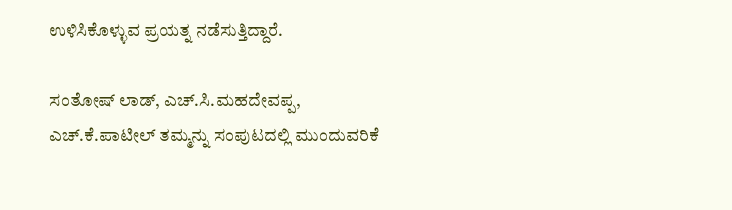ಉಳಿಸಿಕೊಳ್ಳುವ ಪ್ರಯತ್ನ ನಡೆಸುತ್ತಿದ್ದಾರೆ.

ಸಂತೋಷ್ ಲಾಡ್, ಎಚ್.ಸಿ.ಮಹದೇವಪ್ಪ, ಎಚ್.ಕೆ.ಪಾಟೀಲ್ ತಮ್ಮನ್ನು ಸಂಪುಟದಲ್ಲಿ ಮುಂದುವರಿಕೆ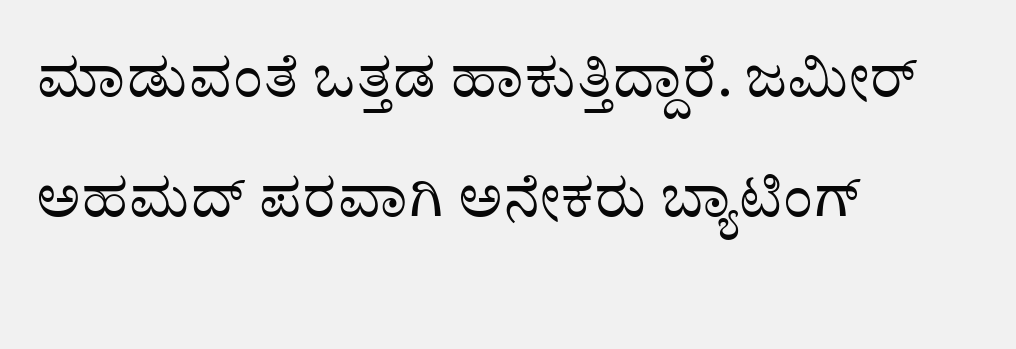ಮಾಡುವಂತೆ ಒತ್ತಡ ಹಾಕುತ್ತಿದ್ದಾರೆ. ಜಮೀರ್ ಅಹಮದ್ ಪರವಾಗಿ ಅನೇಕರು ಬ್ಯಾಟಿಂಗ್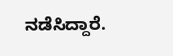ನಡೆಸಿದ್ದಾರೆ.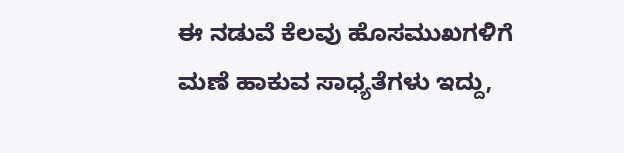ಈ ನಡುವೆ ಕೆಲವು ಹೊಸಮುಖಗಳಿಗೆ ಮಣೆ ಹಾಕುವ ಸಾಧ್ಯತೆಗಳು ಇದ್ದು,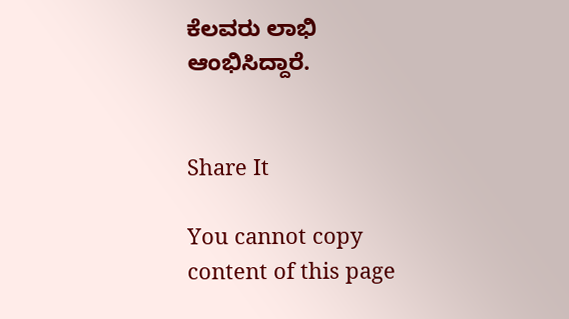ಕೆಲವರು ಲಾಭಿ ಆಂಭಿಸಿದ್ದಾರೆ.


Share It

You cannot copy content of this page